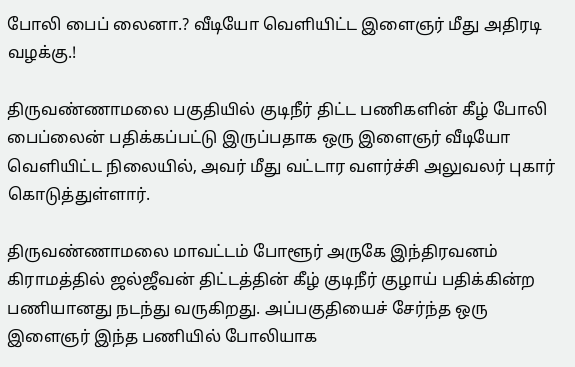போலி பைப் லைனா.? வீடியோ வெளியிட்ட இளைஞர் மீது அதிரடி வழக்கு.!

திருவண்ணாமலை பகுதியில் குடிநீர் திட்ட பணிகளின் கீழ் போலி பைப்லைன் பதிக்கப்பட்டு இருப்பதாக ஒரு இளைஞர் வீடியோ வெளியிட்ட நிலையில், அவர் மீது வட்டார வளர்ச்சி அலுவலர் புகார் கொடுத்துள்ளார்.

திருவண்ணாமலை மாவட்டம் போளூர் அருகே இந்திரவனம் கிராமத்தில் ஜல்ஜீவன் திட்டத்தின் கீழ் குடிநீர் குழாய் பதிக்கின்ற பணியானது நடந்து வருகிறது. அப்பகுதியைச் சேர்ந்த ஒரு இளைஞர் இந்த பணியில் போலியாக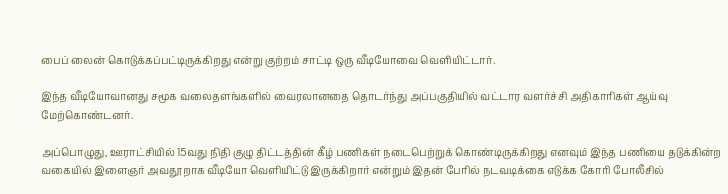பைப் லைன் கொடுக்கப்பட்டிருக்கிறது என்று குற்றம் சாட்டி ஒரு வீடியோவை வெளியிட்டார்.

இந்த வீடியோவானது சமூக வலைதளங்களில் வைரலானதை தொடர்ந்து அப்பகுதியில் வட்டார வளர்ச்சி அதிகாரிகள் ஆய்வு மேற்கொண்டனர்.

அப்பொழுது, ஊராட்சியில் 15வது நிதி குழு திட்டத்தின் கீழ் பணிகள் நடைபெற்றுக் கொண்டிருக்கிறது எனவும் இந்த பணியை தடுக்கின்ற வகையில் இளைஞர் அவதூறாக வீடியோ வெளியிட்டு இருக்கிறார் என்றும் இதன் பேரில் நடவடிக்கை எடுக்க கோரி போலீசில்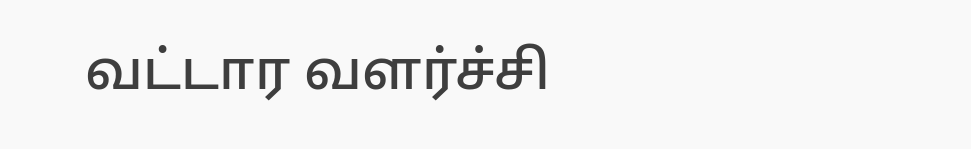வட்டார வளர்ச்சி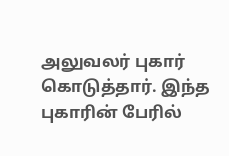அலுவலர் புகார் கொடுத்தார். இந்த புகாரின் பேரில்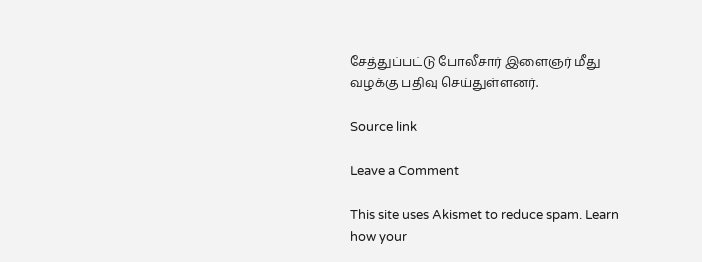சேத்துப்பட்டு போலீசார் இளைஞர் மீது வழக்கு பதிவு செய்துள்ளனர்.

Source link

Leave a Comment

This site uses Akismet to reduce spam. Learn how your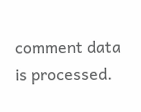comment data is processed.